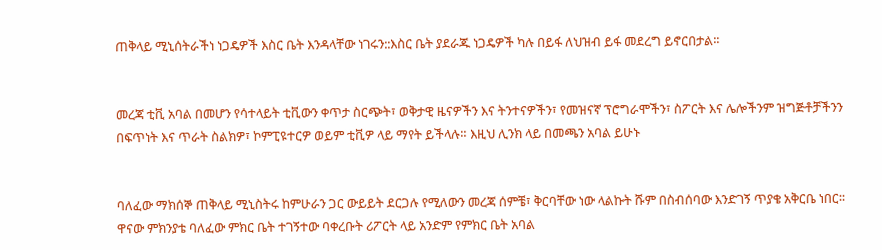ጠቅላይ ሚኒሰትራችነ ነጋዴዎች እስር ቤት እንዳላቸው ነገሩን::እስር ቤት ያደራጁ ነጋዴዎች ካሉ በይፋ ለህዝብ ይፋ መደረግ ይኖርበታል፡፡


መረጃ ቲቪ አባል በመሆን የሳተላይት ቲቪውን ቀጥታ ስርጭት፣ ወቅታዊ ዜናዎችን እና ትንተናዎችን፣ የመዝናኛ ፕሮግራሞችን፣ ስፖርት እና ሌሎችንም ዝግጅቶቻችንን በፍጥነት እና ጥራት ስልክዎ፣ ኮምፒዩተርዎ ወይም ቲቪዎ ላይ ማየት ይችላሉ። እዚህ ሊንክ ላይ በመጫን አባል ይሁኑ


ባለፈው ማክሰኞ ጠቅላይ ሚኒስትሩ ከምሁራን ጋር ውይይት ደርጋሉ የሚለውን መረጃ ሰምቼ፣ ቅርባቸው ነው ላልኩት ሹም በስብሰባው እንድገኝ ጥያቄ አቅርቤ ነበር፡፡ ዋናው ምክንያቴ ባለፈው ምክር ቤት ተገኝተው ባቀረቡት ሪፖርት ላይ አንድም የምክር ቤት አባል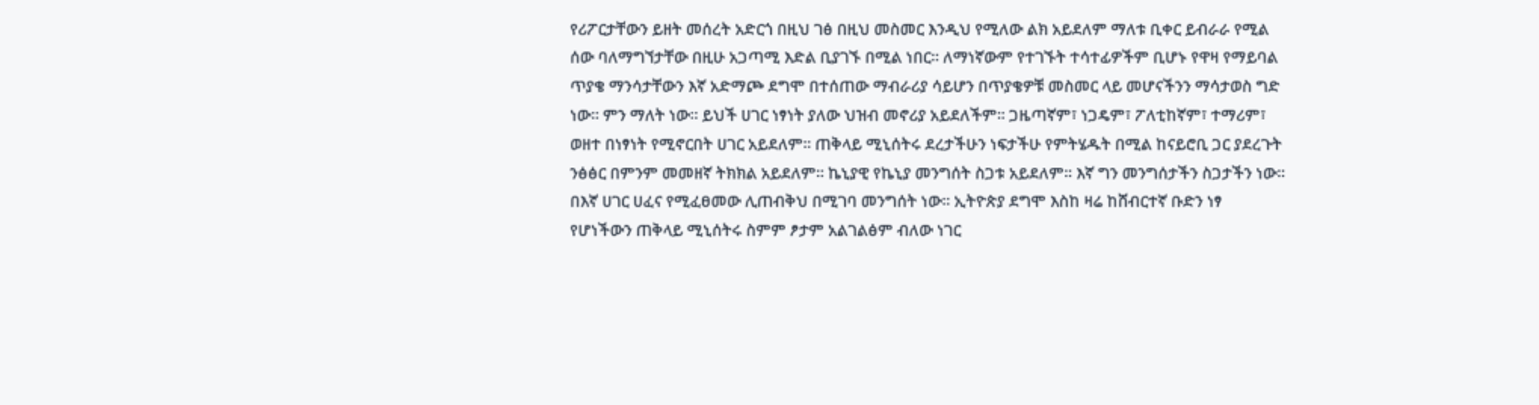የሪፖርታቸውን ይዘት መሰረት አድርጎ በዚህ ገፅ በዚህ መስመር እንዲህ የሚለው ልክ አይደለም ማለቱ ቢቀር ይብራራ የሚል ሰው ባለማግኘታቸው በዚሁ አጋጣሚ እድል ቢያገኙ በሚል ነበር፡፡ ለማነኛውም የተገኙት ተሳተፊዎችም ቢሆኑ የዋዛ የማይባል ጥያቄ ማንሳታቸውን እኛ አድማጮ ደግሞ በተሰጠው ማብራሪያ ሳይሆን በጥያቄዎቹ መስመር ላይ መሆናችንን ማሳታወስ ግድ ነው፡፡ ምን ማለት ነው፡፡ ይህች ሀገር ነፃነት ያለው ህዝብ መኖሪያ አይደለችም፡፡ ጋዜጣኛም፣ ነጋዴም፣ ፖለቲከኛም፣ ተማሪም፣ ወዘተ በነፃነት የሚኖርበት ሀገር አይደለም፡፡ ጠቅላይ ሚኒሰትሩ ደረታችሁን ነፍታችሁ የምትሄዱት በሚል ከናይሮቢ ጋር ያደረጉት ንፅፅር በምንም መመዘኛ ትክክል አይደለም፡፡ ኬኒያዊ የኬኒያ መንግሰት ስጋቱ አይደለም፡፡ እኛ ግን መንግሰታችን ስጋታችን ነው፡፡ በእኛ ሀገር ሀፈና የሚፈፀመው ሊጠብቅህ በሚገባ መንግሰት ነው፡፡ ኢትዮጵያ ደግሞ እስከ ዛሬ ከሸብርተኛ ቡድን ነፃ የሆነችውን ጠቅላይ ሚኒሰትሩ ስምም ፆታም አልገልፅም ብለው ነገር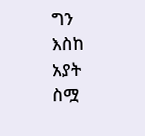ግን እስከ አያት ስሟ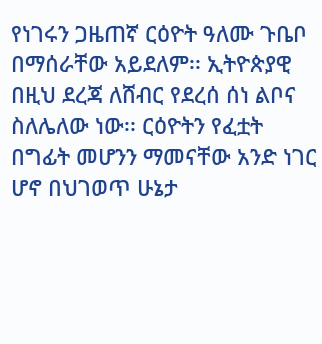የነገሩን ጋዜጠኛ ርዕዮት ዓለሙ ጉቤቦ በማሰራቸው አይደለም፡፡ ኢትዮጵያዊ በዚህ ደረጃ ለሸብር የደረሰ ሰነ ልቦና ስለሌለው ነው፡፡ ርዕዮትን የፈቷት በግፊት መሆንን ማመናቸው አንድ ነገር ሆኖ በህገወጥ ሁኔታ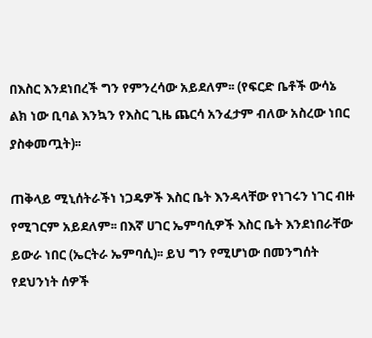በእስር እንደነበረች ግን የምንረሳው አይደለም፡፡ (የፍርድ ቤቶች ውሳኔ ልክ ነው ቢባል እንኳን የእስር ጊዜ ጨርሳ አንፈታም ብለው አስረው ነበር ያስቀመጧት)፡፡

ጠቅላይ ሚኒሰትራችነ ነጋዴዎች እስር ቤት እንዳላቸው የነገሩን ነገር ብዙ የሚገርም አይደለም፡፡ በእኛ ሀገር ኤምባሲዎች እስር ቤት እንደነበራቸው ይውራ ነበር (ኤርትራ ኤምባሲ)፡፡ ይህ ግን የሚሆነው በመንግሰት የደህንነት ሰዎች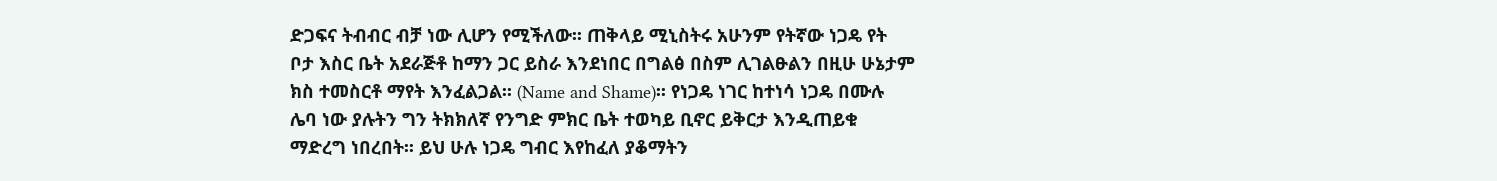ድጋፍና ትብብር ብቻ ነው ሊሆን የሚችለው፡፡ ጠቅላይ ሚኒስትሩ አሁንም የትኛው ነጋዴ የት ቦታ እስር ቤት አደራጅቶ ከማን ጋር ይስራ እንደነበር በግልፅ በስም ሊገልፁልን በዚሁ ሁኔታም ክስ ተመስርቶ ማየት እንፈልጋል፡፡ (Name and Shame)፡፡ የነጋዴ ነገር ከተነሳ ነጋዴ በሙሉ ሌባ ነው ያሉትን ግን ትክክለኛ የንግድ ምክር ቤት ተወካይ ቢኖር ይቅርታ እንዲጠይቁ ማድረግ ነበረበት፡፡ ይህ ሁሉ ነጋዴ ግብር እየከፈለ ያቆማትን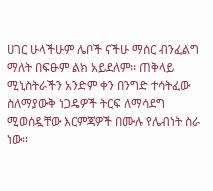ሀገር ሁላችሁም ሌቦች ናችሁ ማሰር ብንፈልግ ማለት በፍፁም ልክ አይደለም፡፡ ጠቅላይ ሚኒስትራችን አንድም ቀን በንግድ ተሳትፈው ስለማያውቅ ነጋዴዎች ትርፍ ለማሳደግ ሚወሰዷቸው እርምጃዎች በሙሉ የሌብነት ስራ ነው፡፡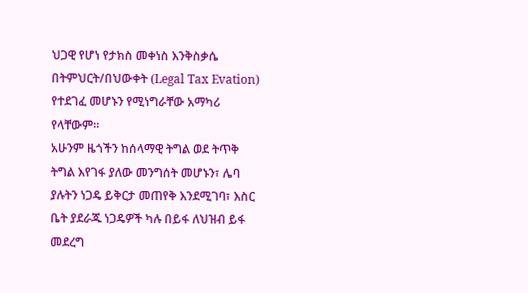ህጋዊ የሆነ የታክስ መቀነስ እንቅስቃሴ በትምህርት/በህውቀት (Legal Tax Evation) የተደገፈ መሆኑን የሚነግራቸው አማካሪ የላቸውም፡፡
አሁንም ዜጎችን ከሰላማዊ ትግል ወደ ትጥቅ ትግል እየገፋ ያለው መንግሰት መሆኑን፣ ሌባ ያሉትን ነጋዴ ይቅርታ መጠየቅ እንደሚገባ፣ እስር ቤት ያደራጁ ነጋዴዎች ካሉ በይፋ ለህዝብ ይፋ መደረግ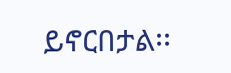ይኖርበታል፡፡